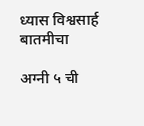ध्यास विश्वसार्ह बातमीचा

अग्नी ५ ची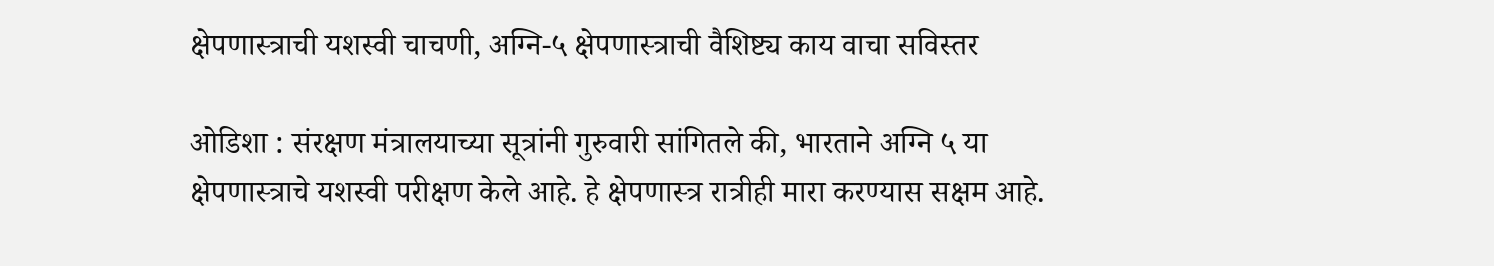क्षेपणास्त्राची यशस्वी चाचणी, अग्नि-५ क्षेपणास्त्राची वैशिष्ट्य काय वाचा सविस्तर

ओडिशा : संरक्षण मंत्रालयाच्या सूत्रांनी गुरुवारी सांगितले की, भारताने अग्नि ५ या क्षेपणास्त्राचे यशस्वी परीक्षण केले आहे. हे क्षेपणास्त्र रात्रीही मारा करण्यास सक्षम आहे.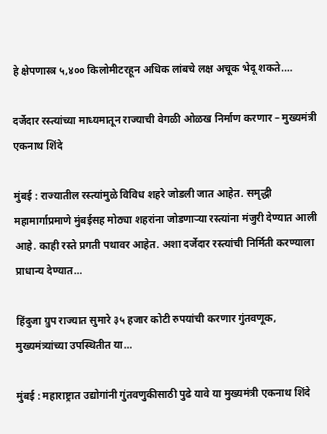हे क्षेपणास्त्र ५,४०० किलोमीटरहून अधिक लांबचे लक्ष अचूक भेदू शकते.…

दर्जेदार रस्त्यांच्या माध्यमातून राज्याची वेगळी ओळख निर्माण करणार – मुख्यमंत्री एकनाथ शिंदे

मुंबई : राज्यातील रस्त्यांमुळे विविध शहरे जोडली जात आहेत. समृद्धी महामार्गाप्रमाणे मुंबईसह मोठ्या शहरांना जोडणाऱ्या रस्त्यांना मंजुरी देण्यात आली आहे. काही रस्ते प्रगती पथावर आहेत. अशा दर्जेदार रस्त्यांची निर्मिती करण्याला प्राधान्य देण्यात…

हिंदुजा ग्रुप राज्यात सुमारे ३५ हजार कोटी रुपयांची करणार गुंतवणूक, मुख्यमंत्र्यांच्या उपस्थितीत या…

मुंबई : महाराष्ट्रात उद्योगांनी गुंतवणुकीसाठी पुढे यावे या मुख्यमंत्री एकनाथ शिंदे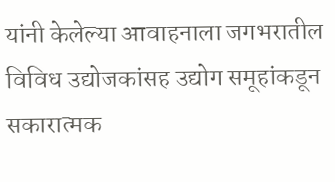यांनी केलेल्या आवाहनाला जगभरातील विविध उद्योजकांसह उद्योग समूहांकडून सकारात्मक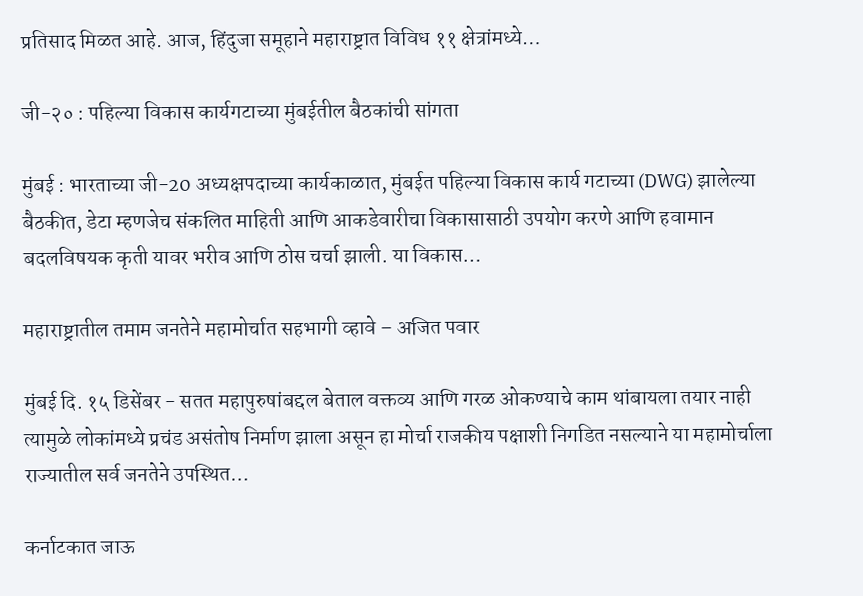प्रतिसाद मिळत आहे. आज, हिंदुजा समूहाने महाराष्ट्रात विविध ११ क्षेत्रांमध्ये…

जी-२० : पहिल्या विकास कार्यगटाच्या मुंबईतील बैठकांची सांगता

मुंबई : भारताच्या जी-20 अध्यक्षपदाच्या कार्यकाळात, मुंबईत पहिल्या विकास कार्य गटाच्या (DWG) झालेल्या बैठकीत, डेटा म्हणजेच संकलित माहिती आणि आकडेवारीचा विकासासाठी उपयोग करणे आणि हवामान बदलविषयक कृती यावर भरीव आणि ठोस चर्चा झाली. या विकास…

महाराष्ट्रातील तमाम जनतेने महामोर्चात सहभागी व्हावे – अजित पवार

मुंबई दि. १५ डिसेंबर - सतत महापुरुषांबद्दल बेताल वक्तव्य आणि गरळ ओकण्याचे काम थांबायला तयार नाही त्यामुळे लोकांमध्ये प्रचंड असंतोष निर्माण झाला असून हा मोर्चा राजकीय पक्षाशी निगडित नसल्याने या महामोर्चाला राज्यातील सर्व जनतेने उपस्थित…

कर्नाटकात जाऊ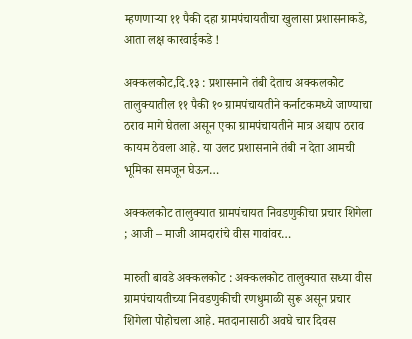म्हणणाऱ्या ११ पैकी दहा ग्रामपंचायतीचा खुलासा प्रशासनाकडे, आता लक्ष कारवाईकडे !

अक्कलकोट,दि.१३ : प्रशासनाने तंबी देताच अक्कलकोट तालुक्यातील ११ पैकी १० ग्रामपंचायतीने कर्नाटकमध्ये जाण्याचा ठराव मागे घेतला असून एका ग्रामपंचायतीने मात्र अद्याप ठराव कायम ठेवला आहे. या उलट प्रशासनाने तंबी न देता आमची भूमिका समजून घेऊन…

अक्कलकोट तालुक्यात ग्रामपंचायत निवडणुकीचा प्रचार शिगेला ; आजी – माजी आमदारांचे वीस गावांवर…

मारुती बावडे अक्कलकोट : अक्कलकोट तालुक्यात सध्या वीस ग्रामपंचायतीच्या निवडणुकीची रणधुमाळी सुरू असून प्रचार शिगेला पोहोचला आहे. मतदानासाठी अवघे चार दिवस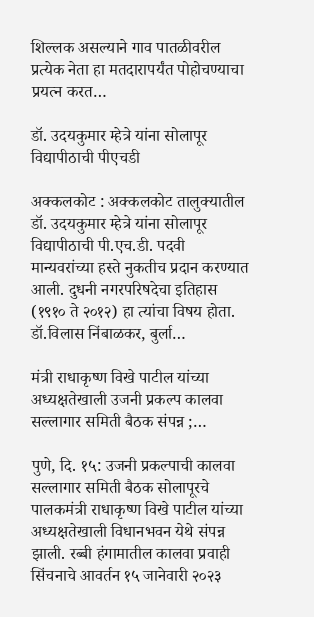शिल्लक असल्याने गाव पातळीवरील प्रत्येक नेता हा मतदारापर्यंत पोहोचण्याचा प्रयत्न करत…

डॉ. उदयकुमार म्हेत्रे यांना सोलापूर विद्यापीठाची पीएचडी

अक्कलकोट : अक्कलकोट तालुक्यातील डॉ. उदयकुमार म्हेत्रे यांना सोलापूर विद्यापीठाची पी.एच.डी. पदवी मान्यवरांच्या हस्ते नुकतीच प्रदान करण्यात आली. दुधनी नगरपरिषदेचा इतिहास (१९१० ते २०१२) हा त्यांचा विषय होता. डॉ.विलास निंबाळकर, बुर्ला…

मंत्री राधाकृष्ण विखे पाटील यांच्या अध्यक्षतेखाली उजनी प्रकल्प कालवा सल्लागार समिती बैठक संपन्न ;…

पुणे, दि. १५: उजनी प्रकल्पाची कालवा सल्लागार समिती बैठक सोलापूरचे पालकमंत्री राधाकृष्ण विखे पाटील यांच्या अध्यक्षतेखाली विधानभवन येथे संपन्न झाली. रब्बी हंगामातील कालवा प्रवाही सिंचनाचे आवर्तन १५ जानेवारी २०२३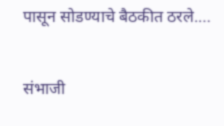पासून सोडण्याचे बैठकीत ठरले.…

संभाजी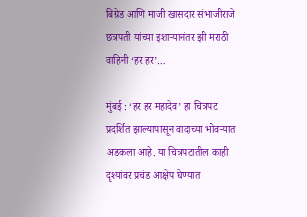बिग्रेड आणि माजी खासदार संभाजीराजे छत्रपती यांच्या इशाऱ्यानंतर झी मराठी वाहिनी ‘हर हर’…

मुंबई : ‘हर हर महादेव’ हा चित्रपट प्रदर्शित झाल्यापासून वादाच्या भोवऱ्यात अडकला आहे. या चित्रपटातील काही दृश्यांवर प्रचंड आक्षेप घेण्यात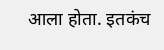आला होता. इतकंच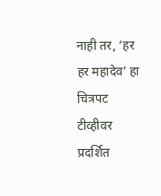नाही तर, ‘हर हर महादेव’ हा चित्रपट टीव्हीवर प्रदर्शित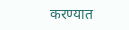करण्यात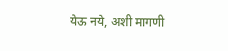येऊ नये, अशी मागणी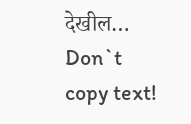देखील…
Don`t copy text!